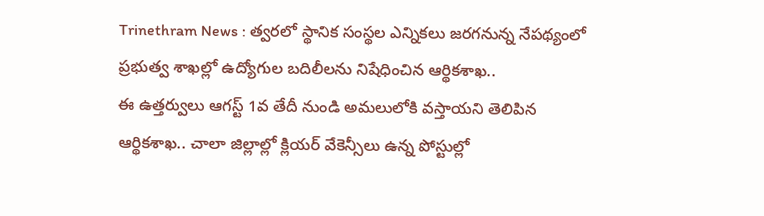Trinethram News : త్వరలో స్థానిక సంస్థల ఎన్నికలు జరగనున్న నేపథ్యంలో ప్రభుత్వ శాఖల్లో ఉద్యోగుల బదిలీలను నిషేధించిన ఆర్థికశాఖ..
ఈ ఉత్తర్వులు ఆగస్ట్ 1వ తేదీ నుండి అమలులోకి వస్తాయని తెలిపిన ఆర్థికశాఖ.. చాలా జిల్లాల్లో క్లియర్ వేకెన్సీలు ఉన్న పోస్టుల్లో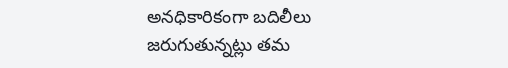అనధికారికంగా బదిలీలు జరుగుతున్నట్లు తమ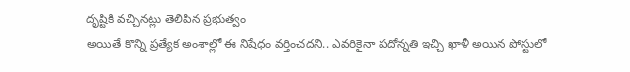దృష్టికి వచ్చినట్లు తెలిపిన ప్రభుత్వం
అయితే కొన్ని ప్రత్యేక అంశాల్లో ఈ నిషేధం వర్తించదని.. ఎవరికైనా పదోన్నతి ఇచ్చి ఖాళీ అయిన పోస్టులో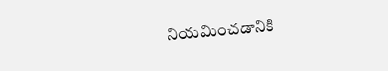నియమించడానికి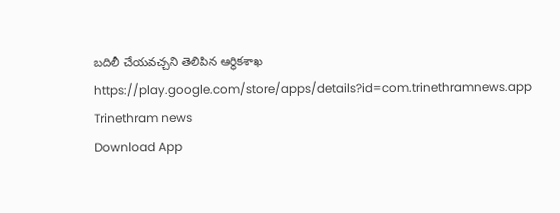బదిలీ చేయవచ్చని తెలిపిన ఆర్థికశాఖ
https://play.google.com/store/apps/details?id=com.trinethramnews.app
Trinethram news
Download App